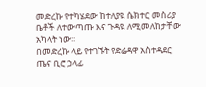መድረኩ የተካሄደው ከተለያዩ ሴክተር መስሪያ ቤቶች ለተውጣጡ እና ጉዳዩ ለሚመለከታቸው አካላት ነው፡፡
በመድረኩ ላይ የተገኙት የድሬዳዋ አስተዳደር ጤና ቢሮ ኃላፊ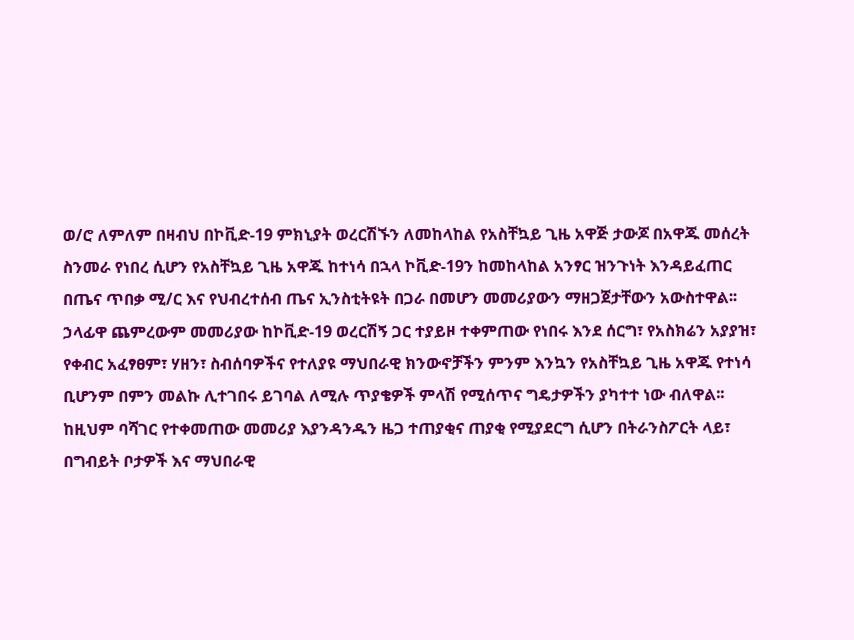ወ/ሮ ለምለም በዛብህ በኮቪድ-19 ምክኒያት ወረርሽኙን ለመከላከል የአስቸኳይ ጊዜ አዋጅ ታውጆ በአዋጁ መሰረት ስንመራ የነበረ ሲሆን የአስቸኳይ ጊዜ አዋጁ ከተነሳ በኋላ ኮቪድ-19ን ከመከላከል አንፃር ዝንጉነት እንዳይፈጠር በጤና ጥበቃ ሚ/ር እና የህብረተሰብ ጤና ኢንስቲትዩት በጋራ በመሆን መመሪያውን ማዘጋጀታቸውን አውስተዋል፡፡
ኃላፊዋ ጨምረውም መመሪያው ከኮቪድ-19 ወረርሽኝ ጋር ተያይዞ ተቀምጠው የነበሩ እንደ ሰርግ፣ የአስክሬን አያያዝ፣ የቀብር አፈፃፀም፣ ሃዘን፣ ስብሰባዎችና የተለያዩ ማህበራዊ ክንውኖቻችን ምንም እንኳን የአስቸኳይ ጊዜ አዋጁ የተነሳ ቢሆንም በምን መልኩ ሊተገበሩ ይገባል ለሚሉ ጥያቄዎች ምላሽ የሚሰጥና ግዴታዎችን ያካተተ ነው ብለዋል፡፡
ከዚህም ባሻገር የተቀመጠው መመሪያ እያንዳንዱን ዜጋ ተጠያቂና ጠያቂ የሚያደርግ ሲሆን በትራንስፖርት ላይ፣ በግብይት ቦታዎች እና ማህበራዊ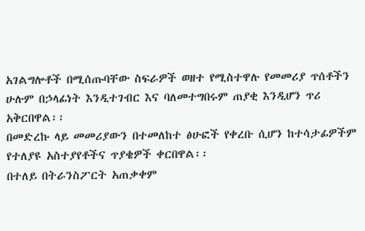አገልግሎቶች በሚሰጡባቸው ስፍራዎች ወዘተ የሚስተዋሉ የመመሪያ ጥሰቶችን ሁሉም በኃላፊነት እንዲተገብር እና ባለመተግበሩም ጠያቂ እንዲሆን ጥሪ አቅርበዋል፡፡
በመድረኩ ላይ መመሪያውን በተመለከተ ፅሁፎች የቀረቡ ሲሆን ከተሳታፊዎችም የተለያዩ አስተያየቶችና ጥያቄዎች ቀርበዋል፡፡
በተለይ በትራንስፖርት አጠቃቀም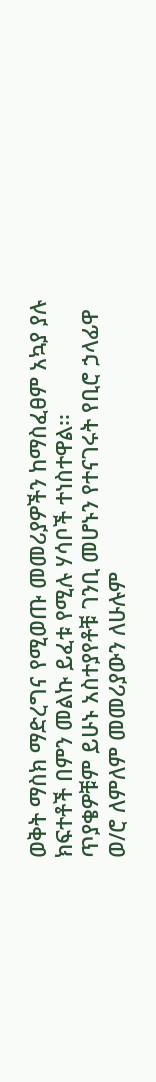ወቅት ማስክ ማድረግና የሚወጡ መመሪያዎችን ከማስፈፀም አኳያ ያሉ ክፍተቶች በምን መልኩ ይፈቱ የሚሉ ሃሳቦች ተነስተዋል፡፡
ጥያቄዎቹም ይሁኑ አስተያየቶቹ ገንቢ መሆኑን የተናገሩት የቢሮ ኃላፊዋ ወ/ሮ ለምለም መመሪያውን ለሁሉም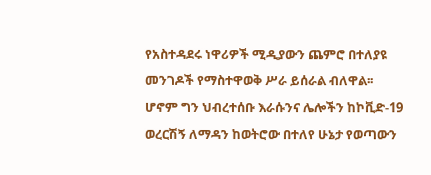የአስተዳደሩ ነዋሪዎች ሚዲያውን ጨምሮ በተለያዩ መንገዶች የማስተዋወቅ ሥራ ይሰራል ብለዋል፡፡ ሆኖም ግን ህብረተሰቡ እራሱንና ሌሎችን ከኮቪድ-19 ወረርሽኝ ለማዳን ከወትሮው በተለየ ሁኔታ የወጣውን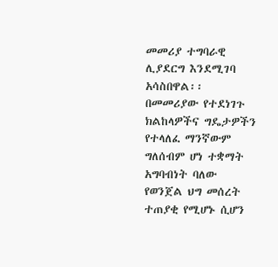መመሪያ ተግባራዊ ሊያደርግ እንደሚገባ አሳስበዋል፡፡
በመመሪያው የተደነገጉ ክልከላዎችና ግዴታዎችን የተላለፈ ማንኛውም ግለሰብም ሆነ ተቋማት አግባብነት ባለው የወንጀል ህግ መሰረት ተጠያቂ የሚሆኑ ሲሆን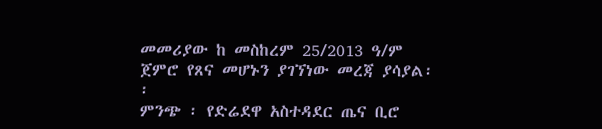መመሪያው ከ መስከረም 25/2013 ዓ/ም ጀምሮ የጸና መሆኑን ያገኘነው መረጃ ያሳያል፡፡
ምንጭ ፡ የድሬደዋ አስተዳደር ጤና ቢሮ